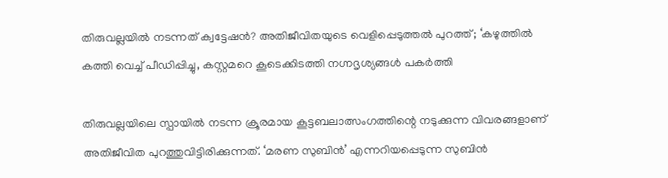തിരുവല്ലയില്‍ നടന്നത് ക്വട്ടേഷന്‍? അതിജീവിതയുടെ വെളിപ്പെടുത്തല്‍ പുറത്ത്; ‘കഴുത്തില്‍ കത്തി വെച്ച് പീഡിപ്പിച്ചു, കസ്റ്റമറെ കൂടെക്കിടത്തി നഗ്നദൃശ്യങ്ങള്‍ പകര്‍ത്തി

തിരുവല്ലയിലെ സ്പായില്‍ നടന്ന ക്രൂരമായ കൂട്ടബലാത്സംഗത്തിന്റെ നടുക്കുന്ന വിവരങ്ങളാണ് അതിജീവിത പുറത്തുവിട്ടിരിക്കുന്നത്. ‘മരണ സുബിന്‍’ എന്നറിയപ്പെടുന്ന സുബിന്‍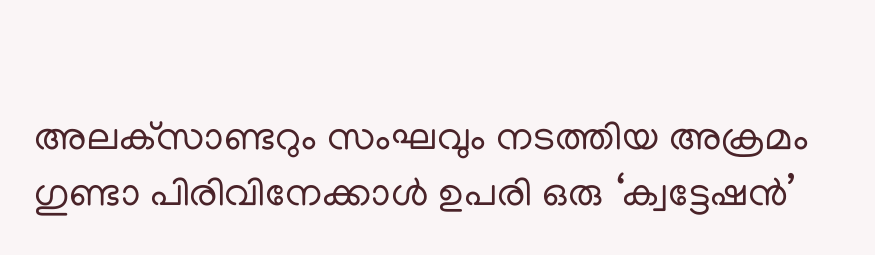അലക്‌സാണ്ടറും സംഘവും നടത്തിയ അക്രമം ഗുണ്ടാ പിരിവിനേക്കാള്‍ ഉപരി ഒരു ‘ക്വട്ടേഷന്‍’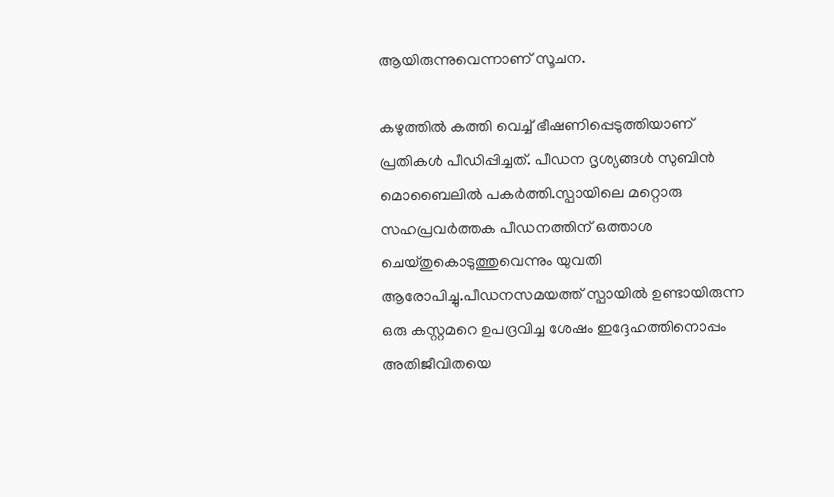ആയിരുന്നുവെന്നാണ് സൂചന.

കഴുത്തില്‍ കത്തി വെച്ച് ഭീഷണിപ്പെടുത്തിയാണ് പ്രതികള്‍ പീഡിപ്പിച്ചത്. പീഡന ദൃശ്യങ്ങള്‍ സുബിന്‍ മൊബൈലില്‍ പകര്‍ത്തി.സ്പായിലെ മറ്റൊരു സഹപ്രവര്‍ത്തക പീഡനത്തിന് ഒത്താശ ചെയ്തുകൊടുത്തുവെന്നും യുവതി ആരോപിച്ചു.പീഡനസമയത്ത് സ്പായില്‍ ഉണ്ടായിരുന്ന ഒരു കസ്റ്റമറെ ഉപദ്രവിച്ച ശേഷം ഇദ്ദേഹത്തിനൊപ്പം അതിജീവിതയെ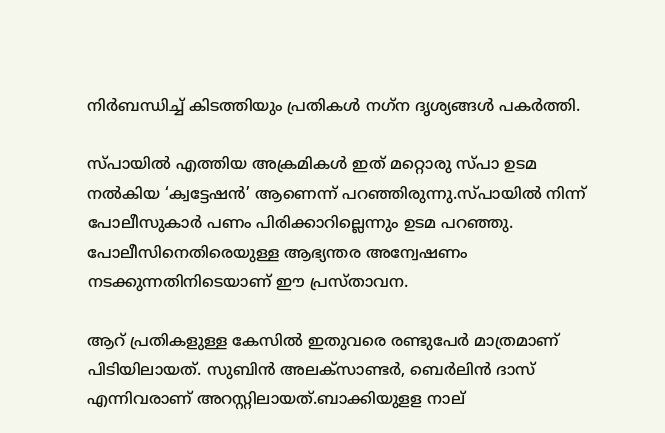നിര്‍ബന്ധിച്ച് കിടത്തിയും പ്രതികള്‍ നഗ്‌ന ദൃശ്യങ്ങള്‍ പകര്‍ത്തി.

സ്പായില്‍ എത്തിയ അക്രമികള്‍ ഇത് മറ്റൊരു സ്പാ ഉടമ നല്‍കിയ ‘ക്വട്ടേഷന്‍’ ആണെന്ന് പറഞ്ഞിരുന്നു.സ്പായില്‍ നിന്ന് പോലീസുകാര്‍ പണം പിരിക്കാറില്ലെന്നും ഉടമ പറഞ്ഞു. പോലീസിനെതിരെയുള്ള ആഭ്യന്തര അന്വേഷണം നടക്കുന്നതിനിടെയാണ് ഈ പ്രസ്താവന.

ആറ് പ്രതികളുള്ള കേസില്‍ ഇതുവരെ രണ്ടുപേര്‍ മാത്രമാണ് പിടിയിലായത്. സുബിന്‍ അലക്‌സാണ്ടര്‍, ബെര്‍ലിന്‍ ദാസ് എന്നിവരാണ് അറസ്റ്റിലായത്.ബാക്കിയുളള നാല്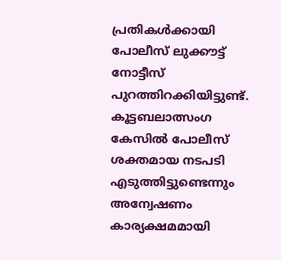പ്രതികള്‍ക്കായി പോലീസ് ലുക്കൗട്ട് നോട്ടീസ് പുറത്തിറക്കിയിട്ടുണ്ട്. കൂട്ടബലാത്സംഗ കേസില്‍ പോലീസ് ശക്തമായ നടപടി എടുത്തിട്ടുണ്ടെന്നും അന്വേഷണം കാര്യക്ഷമമായി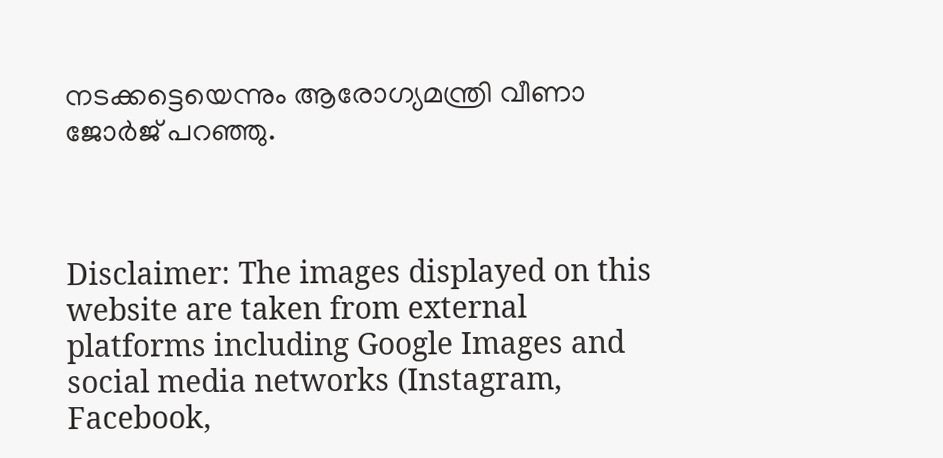നടക്കട്ടെയെന്നും ആരോഗ്യമന്ത്രി വീണാ ജോര്‍ജ് പറഞ്ഞു.



Disclaimer: The images displayed on this website are taken from external platforms including Google Images and social media networks (Instagram, Facebook,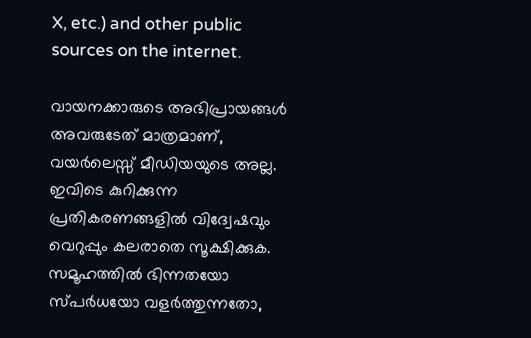X, etc.) and other public sources on the internet.

വായനക്കാരുടെ അഭിപ്രായങ്ങള്‍ അവരുടേത് മാത്രമാണ്, വയർലെസ്സ് മീഡിയയുടെ അല്ല. ഇവിടെ കുറിക്കുന്ന പ്രതികരണങ്ങളിൽ വിദ്വേഷവും വെറുപ്പും കലരാതെ സൂക്ഷിക്കുക. സമൂഹത്തിൽ ഭിന്നതയോ സ്‌പർധയോ വളർത്തുന്നതോ,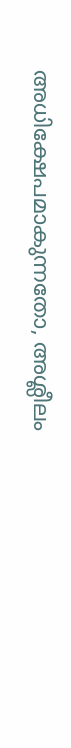അധിക്ഷേപമാകുന്നതോ, അശ്ലീലം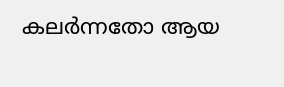കലർന്നതോ ആയ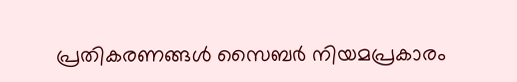പ്രതികരണങ്ങൾ സൈബർ നിയമപ്രകാരം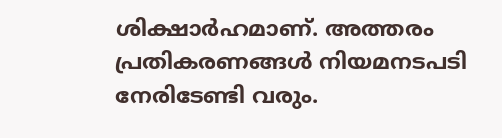ശിക്ഷാർഹമാണ്. അത്തരം പ്രതികരണങ്ങൾ നിയമനടപടി നേരിടേണ്ടി വരും.